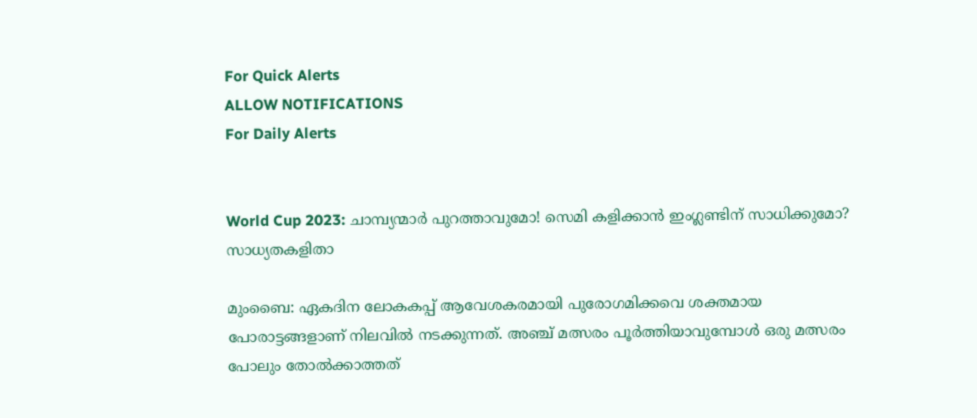For Quick Alerts
ALLOW NOTIFICATIONS
For Daily Alerts


World Cup 2023: ചാമ്പ്യന്മാര്‍ പുറത്താവുമോ! സെമി കളിക്കാന്‍ ഇംഗ്ലണ്ടിന് സാധിക്കുമോ? സാധ്യതകളിതാ

മുംബൈ: ഏകദിന ലോകകപ്പ് ആവേശകരമായി പുരോഗമിക്കവെ ശക്തമായ പോരാട്ടങ്ങളാണ് നിലവില്‍ നടക്കുന്നത്. അഞ്ച് മത്സരം പൂര്‍ത്തിയാവുമ്പോള്‍ ഒരു മത്സരം പോലും തോല്‍ക്കാത്തത്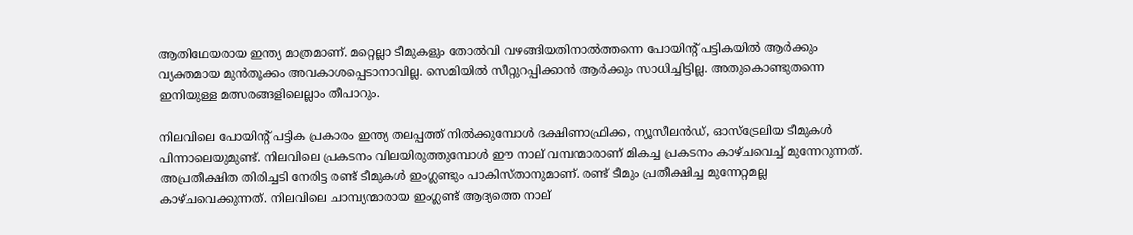ആതിഥേയരായ ഇന്ത്യ മാത്രമാണ്. മറ്റെല്ലാ ടീമുകളും തോല്‍വി വഴങ്ങിയതിനാല്‍ത്തന്നെ പോയിന്റ് പട്ടികയില്‍ ആര്‍ക്കും വ്യക്തമായ മുന്‍തൂക്കം അവകാശപ്പെടാനാവില്ല. സെമിയില്‍ സീറ്റുറപ്പിക്കാന്‍ ആര്‍ക്കും സാധിച്ചിട്ടില്ല. അതുകൊണ്ടുതന്നെ ഇനിയുള്ള മത്സരങ്ങളിലെല്ലാം തീപാറും.

നിലവിലെ പോയിന്റ് പട്ടിക പ്രകാരം ഇന്ത്യ തലപ്പത്ത് നില്‍ക്കുമ്പോള്‍ ദക്ഷിണാഫ്രിക്ക, ന്യൂസീലന്‍ഡ്, ഓസ്‌ട്രേലിയ ടീമുകള്‍ പിന്നാലെയുമുണ്ട്. നിലവിലെ പ്രകടനം വിലയിരുത്തുമ്പോള്‍ ഈ നാല് വമ്പന്മാരാണ് മികച്ച പ്രകടനം കാഴ്ചവെച്ച് മുന്നേറുന്നത്. അപ്രതീക്ഷിത തിരിച്ചടി നേരിട്ട രണ്ട് ടീമുകള്‍ ഇംഗ്ലണ്ടും പാകിസ്താനുമാണ്. രണ്ട് ടീമും പ്രതീക്ഷിച്ച മുന്നേറ്റമല്ല കാഴ്ചവെക്കുന്നത്. നിലവിലെ ചാമ്പ്യന്മാരായ ഇംഗ്ലണ്ട് ആദ്യത്തെ നാല്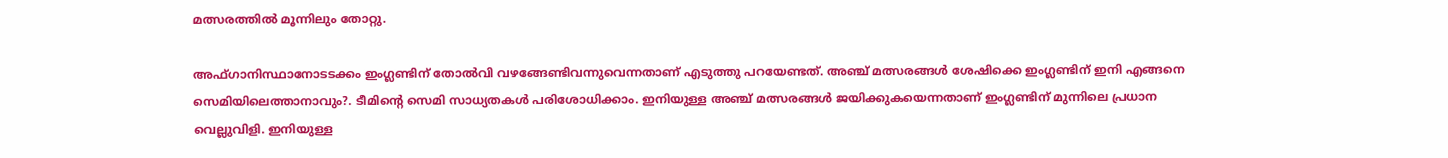മത്സരത്തില്‍ മൂന്നിലും തോറ്റു.

അഫ്ഗാനിസ്ഥാനോടടക്കം ഇംഗ്ലണ്ടിന് തോല്‍വി വഴങ്ങേണ്ടിവന്നുവെന്നതാണ് എടുത്തു പറയേണ്ടത്. അഞ്ച് മത്സരങ്ങള്‍ ശേഷിക്കെ ഇംഗ്ലണ്ടിന് ഇനി എങ്ങനെ സെമിയിലെത്താനാവും?. ടീമിന്റെ സെമി സാധ്യതകള്‍ പരിശോധിക്കാം. ഇനിയുള്ള അഞ്ച് മത്സരങ്ങള്‍ ജയിക്കുകയെന്നതാണ് ഇംഗ്ലണ്ടിന് മുന്നിലെ പ്രധാന വെല്ലുവിളി. ഇനിയുള്ള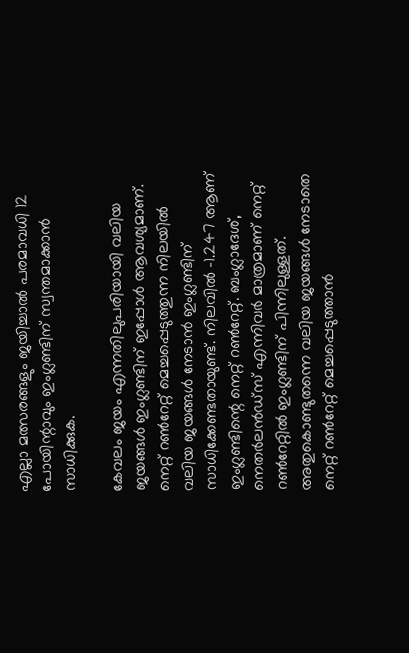എല്ലാ മത്സരങ്ങളും ജയിച്ചാല്‍ പരമാവധി 12 പോയിന്റാവും ഇംഗ്ലണ്ടിന് സ്വന്തമാക്കാന്‍ സാധിക്കുക.

കേവലം ജയം എന്നതിലുപരിയായി വലിയ ജയങ്ങള്‍ ഇംഗ്ലണ്ടിന് ഇപ്പോള്‍ ആവശ്യമാണ്. നെറ്റ് റണ്‍റേറ്റ് മെച്ചപ്പെടുത്തുന്ന നിലയില്‍ വലിയ ജയങ്ങള്‍ നേടാന്‍ ഇംഗ്ലണ്ടിന് സാധിക്കേണ്ടതായുണ്ട്. നിലവില്‍ -1.247 ആണ് ഇംഗ്ലണ്ടിന്റെ നെറ്റ് റണ്‍റേറ്റ്. ബംഗ്ലാദേശ്, നെതര്‍ലന്‍ഡ്‌സ് എന്നിവര്‍ മാത്രമാണ് നെറ്റ് റണ്‍റേറ്റില്‍ ഇംഗ്ലണ്ടിന് പിന്നിലുള്ളത്. അതുകൊണ്ടുതന്നെ വലിയ ജയങ്ങള്‍ നേടാതെ നെറ്റ് റണ്‍റേറ്റ് മെച്ചപ്പെടുത്താന്‍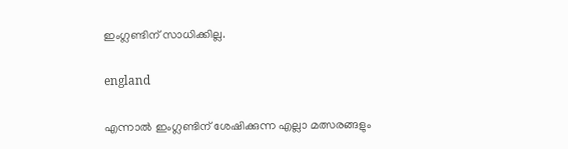ഇംഗ്ലണ്ടിന് സാധിക്കില്ല.

england

എന്നാല്‍ ഇംഗ്ലണ്ടിന് ശേഷിക്കുന്ന എല്ലാ മത്സരങ്ങളും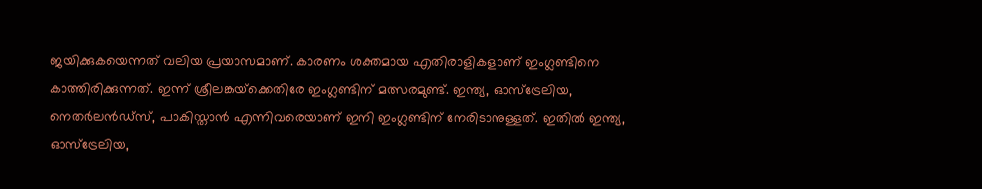ജയിക്കുകയെന്നത് വലിയ പ്രയാസമാണ്. കാരണം ശക്തമായ എതിരാളികളാണ് ഇംഗ്ലണ്ടിനെ കാത്തിരിക്കുന്നത്. ഇന്ന് ശ്രീലങ്കയ്‌ക്കെതിരേ ഇംഗ്ലണ്ടിന് മത്സരമുണ്ട്. ഇന്ത്യ, ഓസ്‌ട്രേലിയ, നെതര്‍ലന്‍ഡ്‌സ്, പാകിസ്താന്‍ എന്നിവരെയാണ് ഇനി ഇംഗ്ലണ്ടിന് നേരിടാനുള്ളത്. ഇതില്‍ ഇന്ത്യ, ഓസ്‌ട്രേലിയ,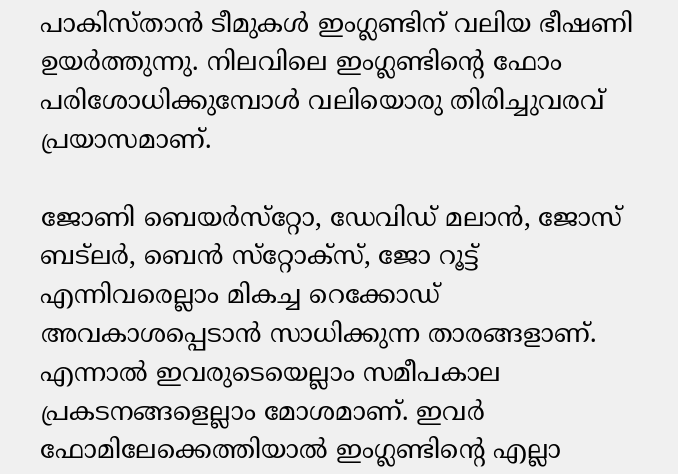പാകിസ്താന്‍ ടീമുകള്‍ ഇംഗ്ലണ്ടിന് വലിയ ഭീഷണി ഉയര്‍ത്തുന്നു. നിലവിലെ ഇംഗ്ലണ്ടിന്റെ ഫോം പരിശോധിക്കുമ്പോള്‍ വലിയൊരു തിരിച്ചുവരവ് പ്രയാസമാണ്.

ജോണി ബെയര്‍സ്‌റ്റോ, ഡേവിഡ് മലാന്‍, ജോസ് ബട്‌ലര്‍, ബെന്‍ സ്‌റ്റോക്‌സ്, ജോ റൂട്ട് എന്നിവരെല്ലാം മികച്ച റെക്കോഡ് അവകാശപ്പെടാന്‍ സാധിക്കുന്ന താരങ്ങളാണ്. എന്നാല്‍ ഇവരുടെയെല്ലാം സമീപകാല പ്രകടനങ്ങളെല്ലാം മോശമാണ്. ഇവര്‍ ഫോമിലേക്കെത്തിയാല്‍ ഇംഗ്ലണ്ടിന്റെ എല്ലാ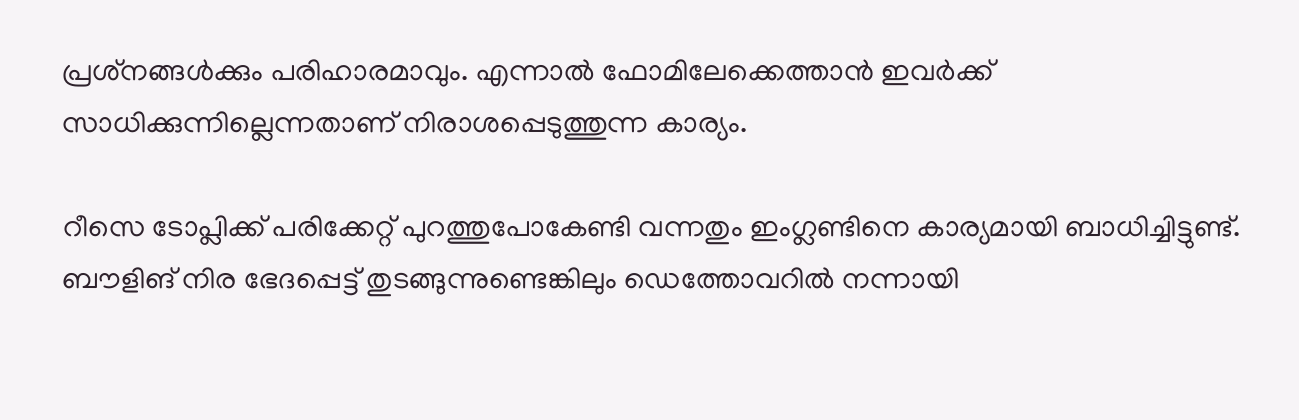പ്രശ്‌നങ്ങള്‍ക്കും പരിഹാരമാവും. എന്നാല്‍ ഫോമിലേക്കെത്താന്‍ ഇവര്‍ക്ക് സാധിക്കുന്നില്ലെന്നതാണ് നിരാശപ്പെടുത്തുന്ന കാര്യം.

റീസെ ടോപ്ലിക്ക് പരിക്കേറ്റ് പുറത്തുപോകേണ്ടി വന്നതും ഇംഗ്ലണ്ടിനെ കാര്യമായി ബാധിച്ചിട്ടുണ്ട്. ബൗളിങ് നിര ഭേദപ്പെട്ട് തുടങ്ങുന്നുണ്ടെങ്കിലും ഡെത്തോവറില്‍ നന്നായി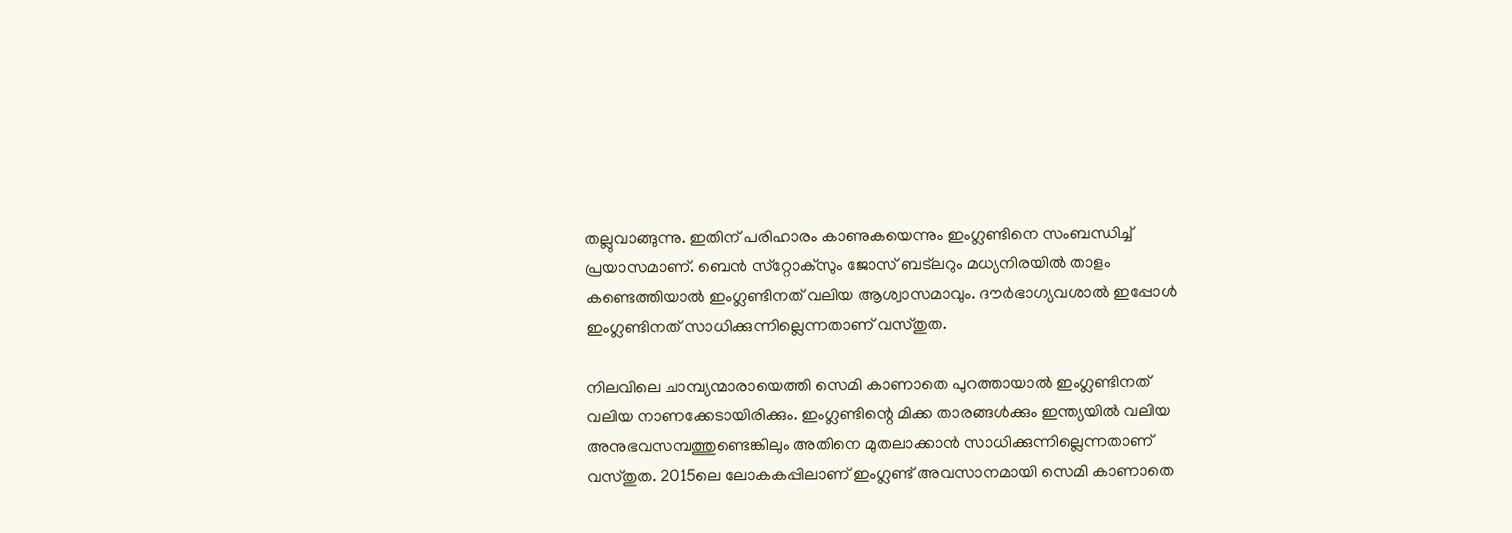തല്ലുവാങ്ങുന്നു. ഇതിന് പരിഹാരം കാണുകയെന്നും ഇംഗ്ലണ്ടിനെ സംബന്ധിച്ച് പ്രയാസമാണ്. ബെന്‍ സ്‌റ്റോക്‌സും ജോസ് ബട്‌ലറും മധ്യനിരയില്‍ താളം കണ്ടെത്തിയാല്‍ ഇംഗ്ലണ്ടിനത് വലിയ ആശ്വാസമാവും. ദൗര്‍ഭാഗ്യവശാല്‍ ഇപ്പോള്‍ ഇംഗ്ലണ്ടിനത് സാധിക്കുന്നില്ലെന്നതാണ് വസ്തുത.

നിലവിലെ ചാമ്പ്യന്മാരായെത്തി സെമി കാണാതെ പുറത്തായാല്‍ ഇംഗ്ലണ്ടിനത് വലിയ നാണക്കേടായിരിക്കും. ഇംഗ്ലണ്ടിന്റെ മിക്ക താരങ്ങള്‍ക്കും ഇന്ത്യയില്‍ വലിയ അനുഭവസമ്പത്തുണ്ടെങ്കിലും അതിനെ മുതലാക്കാന്‍ സാധിക്കുന്നില്ലെന്നതാണ് വസ്തുത. 2015ലെ ലോകകപ്പിലാണ് ഇംഗ്ലണ്ട് അവസാനമായി സെമി കാണാതെ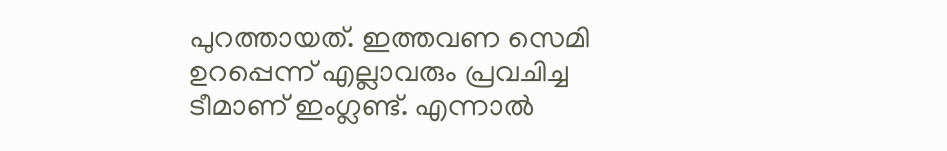പുറത്തായത്. ഇത്തവണ സെമി ഉറപ്പെന്ന് എല്ലാവരും പ്രവചിച്ച ടീമാണ് ഇംഗ്ലണ്ട്. എന്നാല്‍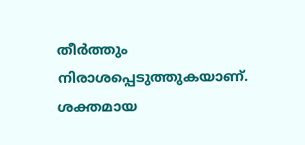തീര്‍ത്തും നിരാശപ്പെടുത്തുകയാണ്. ശക്തമായ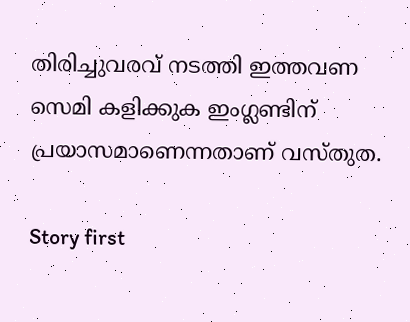തിരിച്ചുവരവ് നടത്തി ഇത്തവണ സെമി കളിക്കുക ഇംഗ്ലണ്ടിന് പ്രയാസമാണെന്നതാണ് വസ്തുത.

Story first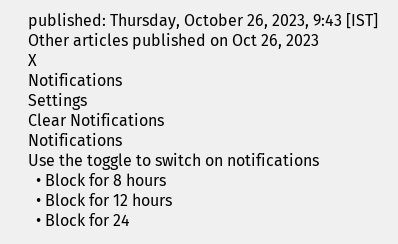published: Thursday, October 26, 2023, 9:43 [IST]
Other articles published on Oct 26, 2023
X
Notifications
Settings
Clear Notifications
Notifications
Use the toggle to switch on notifications
  • Block for 8 hours
  • Block for 12 hours
  • Block for 24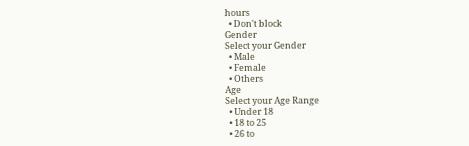hours
  • Don't block
Gender
Select your Gender
  • Male
  • Female
  • Others
Age
Select your Age Range
  • Under 18
  • 18 to 25
  • 26 to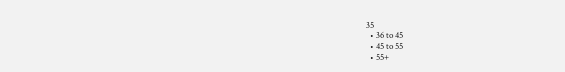35
  • 36 to 45
  • 45 to 55
  • 55+